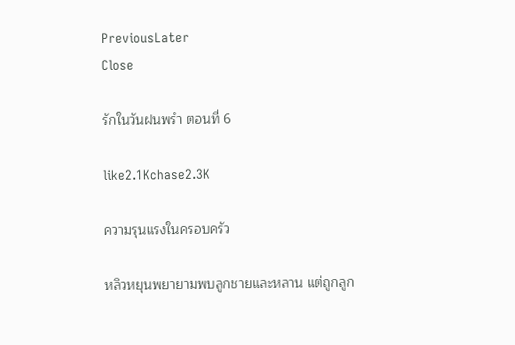PreviousLater
Close

รักในวันฝนพรำ ตอนที่ 6

like2.1Kchase2.3K

ความรุนแรงในครอบครัว

หลิวหยุนพยายามพบลูกชายและหลาน แต่ถูกลูก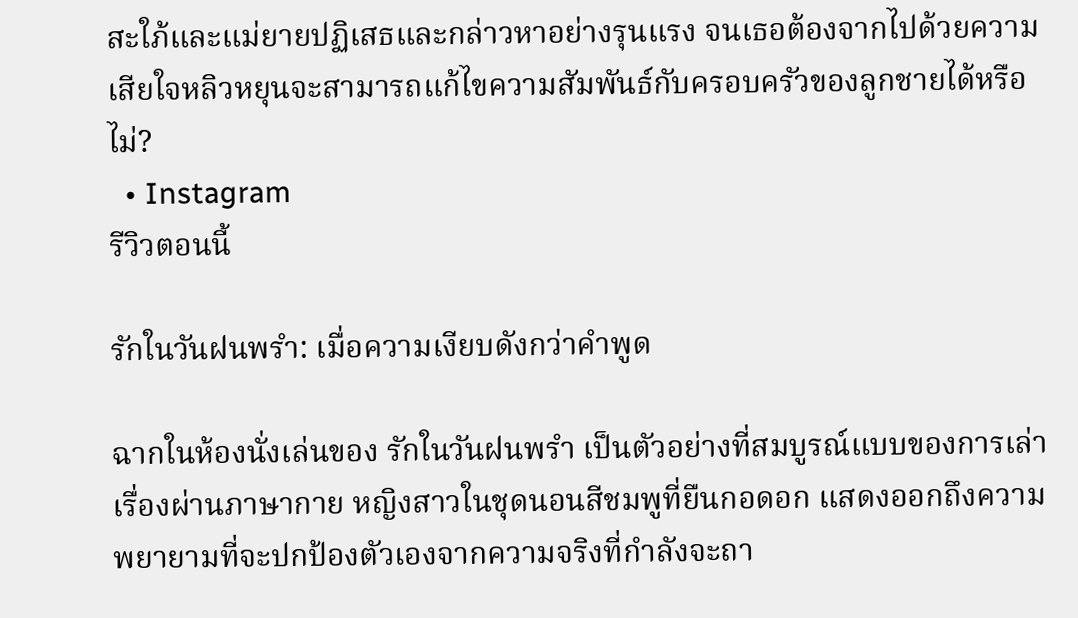สะใภ้และแม่ยายปฏิเสธและกล่าวหาอย่างรุนแรง จนเธอต้องจากไปด้วยความเสียใจหลิวหยุนจะสามารถแก้ไขความสัมพันธ์กับครอบครัวของลูกชายได้หรือไม่?
  • Instagram
รีวิวตอนนี้

รักในวันฝนพรำ: เมื่อความเงียบดังกว่าคำพูด

ฉากในห้องนั่งเล่นของ รักในวันฝนพรำ เป็นตัวอย่างที่สมบูรณ์แบบของการเล่าเรื่องผ่านภาษากาย หญิงสาวในชุดนอนสีชมพูที่ยืนกอดอก แสดงออกถึงความพยายามที่จะปกป้องตัวเองจากความจริงที่กำลังจะถา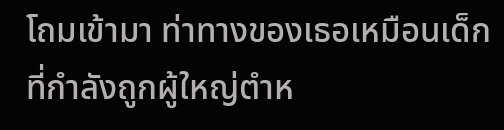โถมเข้ามา ท่าทางของเธอเหมือนเด็กที่กำลังถูกผู้ใหญ่ตำห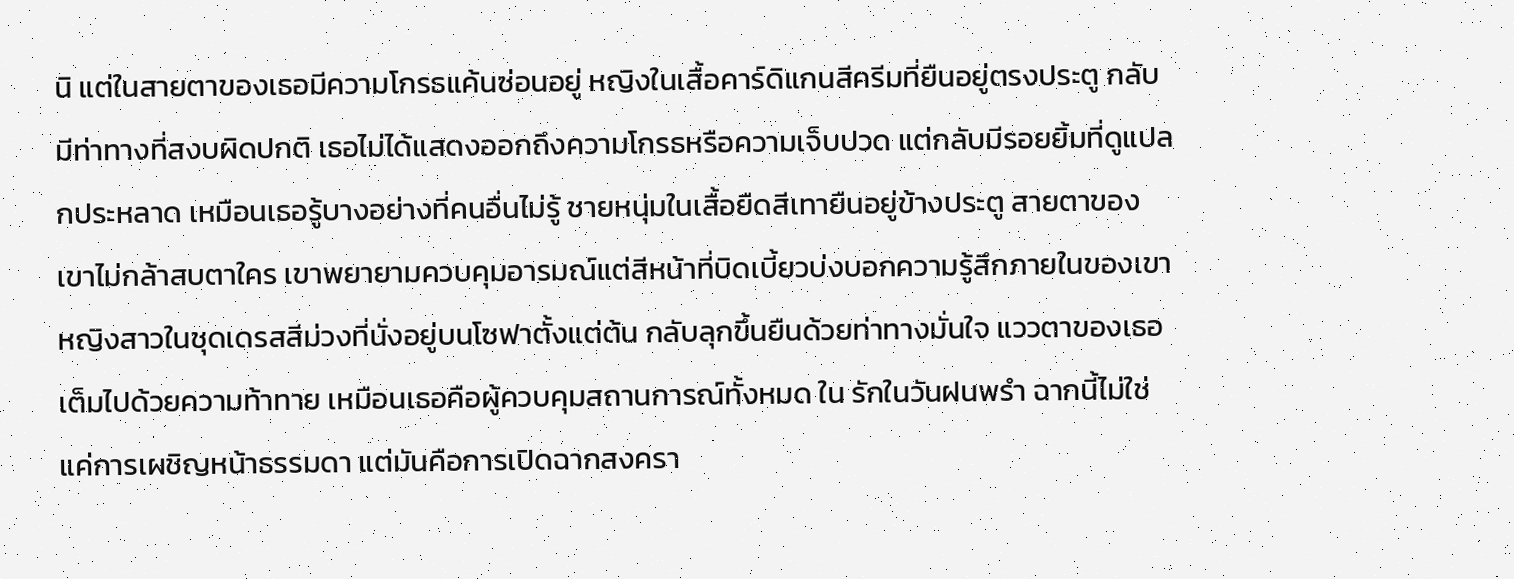นิ แต่ในสายตาของเธอมีความโกรธแค้นซ่อนอยู่ หญิงในเสื้อคาร์ดิแกนสีครีมที่ยืนอยู่ตรงประตู กลับมีท่าทางที่สงบผิดปกติ เธอไม่ได้แสดงออกถึงความโกรธหรือความเจ็บปวด แต่กลับมีรอยยิ้มที่ดูแปลกประหลาด เหมือนเธอรู้บางอย่างที่คนอื่นไม่รู้ ชายหนุ่มในเสื้อยืดสีเทายืนอยู่ข้างประตู สายตาของเขาไม่กล้าสบตาใคร เขาพยายามควบคุมอารมณ์แต่สีหน้าที่บิดเบี้ยวบ่งบอกความรู้สึกภายในของเขา หญิงสาวในชุดเดรสสีม่วงที่นั่งอยู่บนโซฟาตั้งแต่ต้น กลับลุกขึ้นยืนด้วยท่าทางมั่นใจ แววตาของเธอเต็มไปด้วยความท้าทาย เหมือนเธอคือผู้ควบคุมสถานการณ์ทั้งหมด ใน รักในวันฝนพรำ ฉากนี้ไม่ใช่แค่การเผชิญหน้าธรรมดา แต่มันคือการเปิดฉากสงครา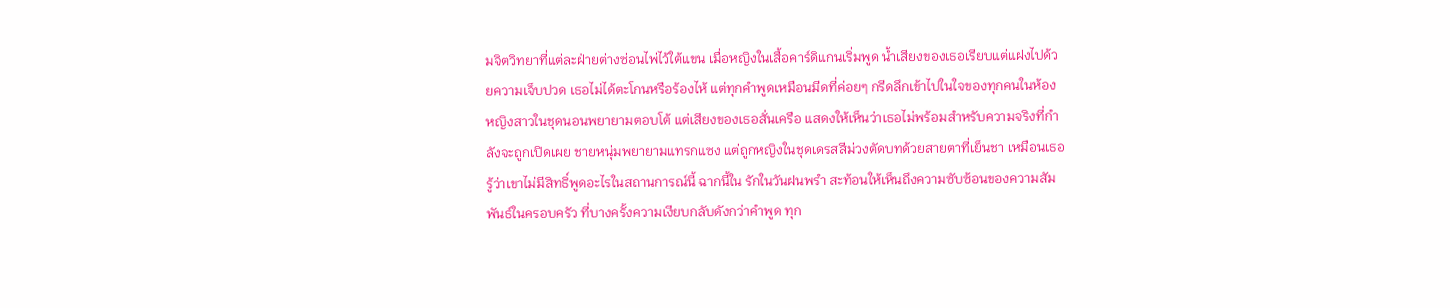มจิตวิทยาที่แต่ละฝ่ายต่างซ่อนไพ่ไว้ใต้แขน เมื่อหญิงในเสื้อคาร์ดิแกนเริ่มพูด น้ำเสียงของเธอเรียบแต่แฝงไปด้วยความเจ็บปวด เธอไม่ได้ตะโกนหรือร้องไห้ แต่ทุกคำพูดเหมือนมีดที่ค่อยๆ กรีดลึกเข้าไปในใจของทุกคนในห้อง หญิงสาวในชุดนอนพยายามตอบโต้ แต่เสียงของเธอสั่นเครือ แสดงให้เห็นว่าเธอไม่พร้อมสำหรับความจริงที่กำลังจะถูกเปิดเผย ชายหนุ่มพยายามแทรกแซง แต่ถูกหญิงในชุดเดรสสีม่วงตัดบทด้วยสายตาที่เย็นชา เหมือนเธอรู้ว่าเขาไม่มีสิทธิ์พูดอะไรในสถานการณ์นี้ ฉากนี้ใน รักในวันฝนพรำ สะท้อนให้เห็นถึงความซับซ้อนของความสัมพันธ์ในครอบครัว ที่บางครั้งความเงียบกลับดังกว่าคำพูด ทุก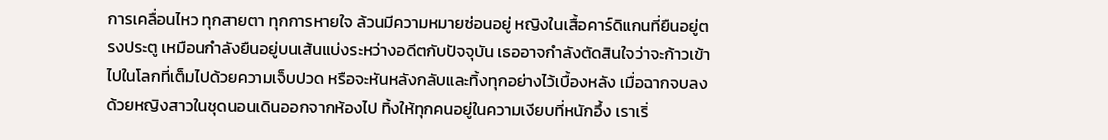การเคลื่อนไหว ทุกสายตา ทุกการหายใจ ล้วนมีความหมายซ่อนอยู่ หญิงในเสื้อคาร์ดิแกนที่ยืนอยู่ตรงประตู เหมือนกำลังยืนอยู่บนเส้นแบ่งระหว่างอดีตกับปัจจุบัน เธออาจกำลังตัดสินใจว่าจะก้าวเข้าไปในโลกที่เต็มไปด้วยความเจ็บปวด หรือจะหันหลังกลับและทิ้งทุกอย่างไว้เบื้องหลัง เมื่อฉากจบลงด้วยหญิงสาวในชุดนอนเดินออกจากห้องไป ทิ้งให้ทุกคนอยู่ในความเงียบที่หนักอึ้ง เราเริ่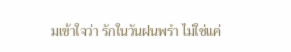มเข้าใจว่า รักในวันฝนพรำ ไม่ใช่แค่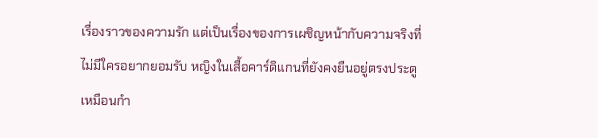เรื่องราวของความรัก แต่เป็นเรื่องของการเผชิญหน้ากับความจริงที่ไม่มีใครอยากยอมรับ หญิงในเสื้อคาร์ดิแกนที่ยังคงยืนอยู่ตรงประตู เหมือนกำ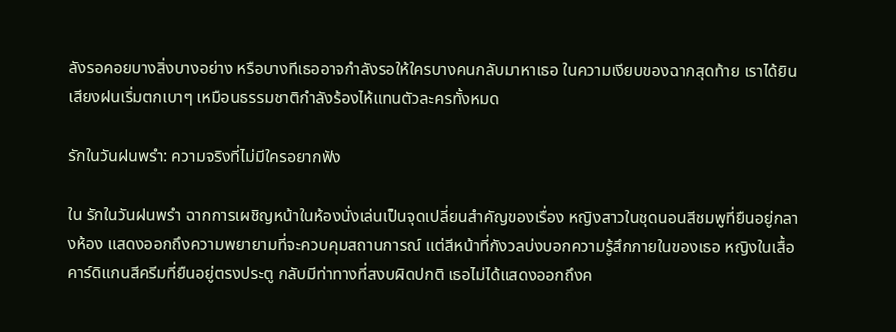ลังรอคอยบางสิ่งบางอย่าง หรือบางทีเธออาจกำลังรอให้ใครบางคนกลับมาหาเธอ ในความเงียบของฉากสุดท้าย เราได้ยินเสียงฝนเริ่มตกเบาๆ เหมือนธรรมชาติกำลังร้องไห้แทนตัวละครทั้งหมด

รักในวันฝนพรำ: ความจริงที่ไม่มีใครอยากฟัง

ใน รักในวันฝนพรำ ฉากการเผชิญหน้าในห้องนั่งเล่นเป็นจุดเปลี่ยนสำคัญของเรื่อง หญิงสาวในชุดนอนสีชมพูที่ยืนอยู่กลางห้อง แสดงออกถึงความพยายามที่จะควบคุมสถานการณ์ แต่สีหน้าที่กังวลบ่งบอกความรู้สึกภายในของเธอ หญิงในเสื้อคาร์ดิแกนสีครีมที่ยืนอยู่ตรงประตู กลับมีท่าทางที่สงบผิดปกติ เธอไม่ได้แสดงออกถึงค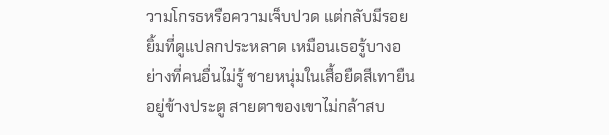วามโกรธหรือความเจ็บปวด แต่กลับมีรอยยิ้มที่ดูแปลกประหลาด เหมือนเธอรู้บางอย่างที่คนอื่นไม่รู้ ชายหนุ่มในเสื้อยืดสีเทายืนอยู่ข้างประตู สายตาของเขาไม่กล้าสบ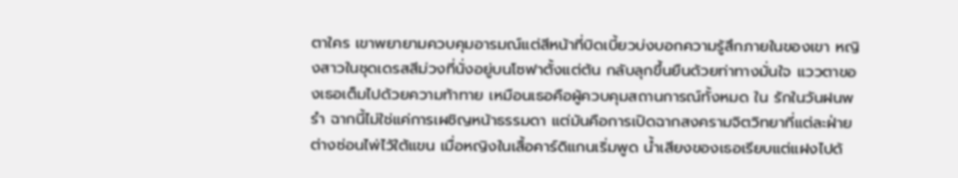ตาใคร เขาพยายามควบคุมอารมณ์แต่สีหน้าที่บิดเบี้ยวบ่งบอกความรู้สึกภายในของเขา หญิงสาวในชุดเดรสสีม่วงที่นั่งอยู่บนโซฟาตั้งแต่ต้น กลับลุกขึ้นยืนด้วยท่าทางมั่นใจ แววตาของเธอเต็มไปด้วยความท้าทาย เหมือนเธอคือผู้ควบคุมสถานการณ์ทั้งหมด ใน รักในวันฝนพรำ ฉากนี้ไม่ใช่แค่การเผชิญหน้าธรรมดา แต่มันคือการเปิดฉากสงครามจิตวิทยาที่แต่ละฝ่ายต่างซ่อนไพ่ไว้ใต้แขน เมื่อหญิงในเสื้อคาร์ดิแกนเริ่มพูด น้ำเสียงของเธอเรียบแต่แฝงไปด้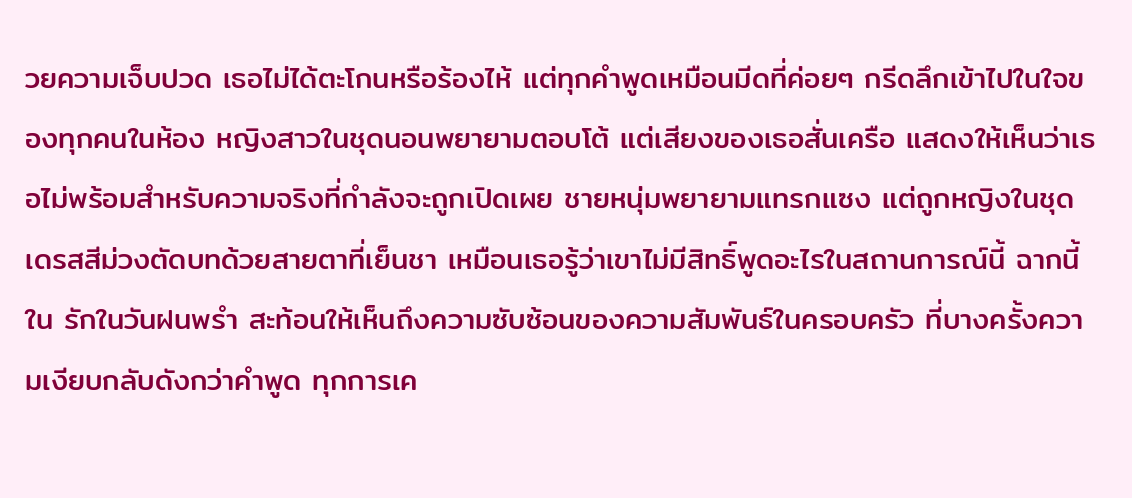วยความเจ็บปวด เธอไม่ได้ตะโกนหรือร้องไห้ แต่ทุกคำพูดเหมือนมีดที่ค่อยๆ กรีดลึกเข้าไปในใจของทุกคนในห้อง หญิงสาวในชุดนอนพยายามตอบโต้ แต่เสียงของเธอสั่นเครือ แสดงให้เห็นว่าเธอไม่พร้อมสำหรับความจริงที่กำลังจะถูกเปิดเผย ชายหนุ่มพยายามแทรกแซง แต่ถูกหญิงในชุดเดรสสีม่วงตัดบทด้วยสายตาที่เย็นชา เหมือนเธอรู้ว่าเขาไม่มีสิทธิ์พูดอะไรในสถานการณ์นี้ ฉากนี้ใน รักในวันฝนพรำ สะท้อนให้เห็นถึงความซับซ้อนของความสัมพันธ์ในครอบครัว ที่บางครั้งความเงียบกลับดังกว่าคำพูด ทุกการเค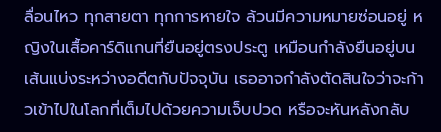ลื่อนไหว ทุกสายตา ทุกการหายใจ ล้วนมีความหมายซ่อนอยู่ หญิงในเสื้อคาร์ดิแกนที่ยืนอยู่ตรงประตู เหมือนกำลังยืนอยู่บนเส้นแบ่งระหว่างอดีตกับปัจจุบัน เธออาจกำลังตัดสินใจว่าจะก้าวเข้าไปในโลกที่เต็มไปด้วยความเจ็บปวด หรือจะหันหลังกลับ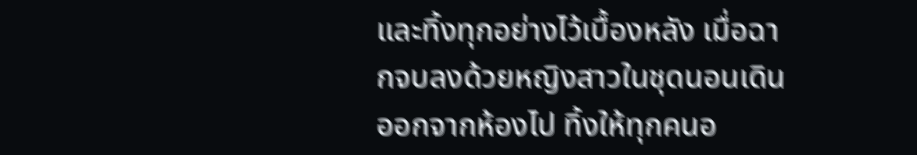และทิ้งทุกอย่างไว้เบื้องหลัง เมื่อฉากจบลงด้วยหญิงสาวในชุดนอนเดินออกจากห้องไป ทิ้งให้ทุกคนอ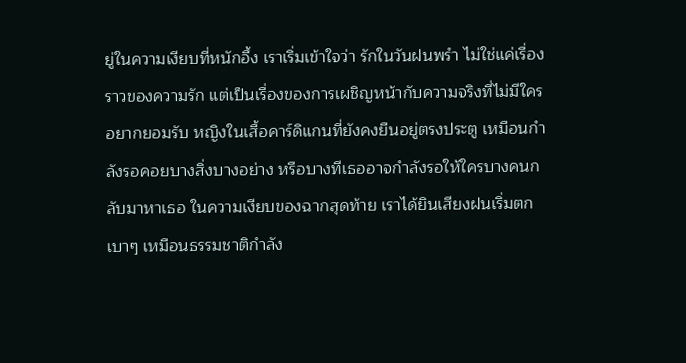ยู่ในความเงียบที่หนักอึ้ง เราเริ่มเข้าใจว่า รักในวันฝนพรำ ไม่ใช่แค่เรื่องราวของความรัก แต่เป็นเรื่องของการเผชิญหน้ากับความจริงที่ไม่มีใครอยากยอมรับ หญิงในเสื้อคาร์ดิแกนที่ยังคงยืนอยู่ตรงประตู เหมือนกำลังรอคอยบางสิ่งบางอย่าง หรือบางทีเธออาจกำลังรอให้ใครบางคนกลับมาหาเธอ ในความเงียบของฉากสุดท้าย เราได้ยินเสียงฝนเริ่มตกเบาๆ เหมือนธรรมชาติกำลัง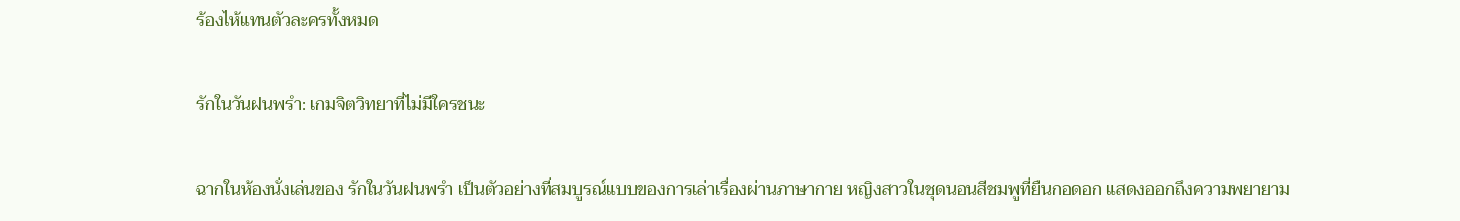ร้องไห้แทนตัวละครทั้งหมด

รักในวันฝนพรำ: เกมจิตวิทยาที่ไม่มีใครชนะ

ฉากในห้องนั่งเล่นของ รักในวันฝนพรำ เป็นตัวอย่างที่สมบูรณ์แบบของการเล่าเรื่องผ่านภาษากาย หญิงสาวในชุดนอนสีชมพูที่ยืนกอดอก แสดงออกถึงความพยายาม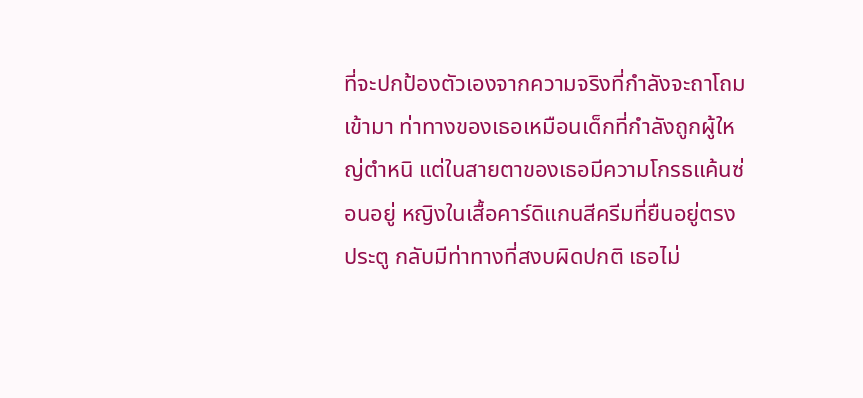ที่จะปกป้องตัวเองจากความจริงที่กำลังจะถาโถมเข้ามา ท่าทางของเธอเหมือนเด็กที่กำลังถูกผู้ใหญ่ตำหนิ แต่ในสายตาของเธอมีความโกรธแค้นซ่อนอยู่ หญิงในเสื้อคาร์ดิแกนสีครีมที่ยืนอยู่ตรงประตู กลับมีท่าทางที่สงบผิดปกติ เธอไม่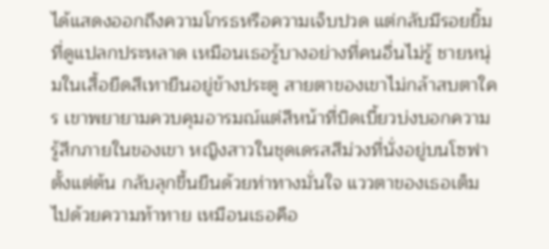ได้แสดงออกถึงความโกรธหรือความเจ็บปวด แต่กลับมีรอยยิ้มที่ดูแปลกประหลาด เหมือนเธอรู้บางอย่างที่คนอื่นไม่รู้ ชายหนุ่มในเสื้อยืดสีเทายืนอยู่ข้างประตู สายตาของเขาไม่กล้าสบตาใคร เขาพยายามควบคุมอารมณ์แต่สีหน้าที่บิดเบี้ยวบ่งบอกความรู้สึกภายในของเขา หญิงสาวในชุดเดรสสีม่วงที่นั่งอยู่บนโซฟาตั้งแต่ต้น กลับลุกขึ้นยืนด้วยท่าทางมั่นใจ แววตาของเธอเต็มไปด้วยความท้าทาย เหมือนเธอคือ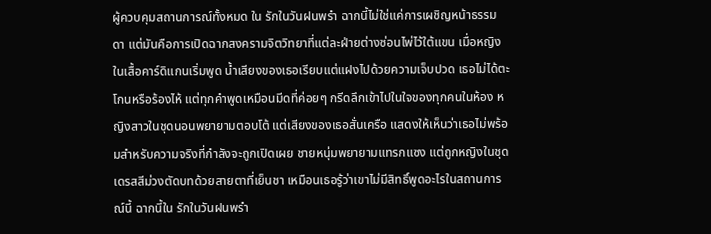ผู้ควบคุมสถานการณ์ทั้งหมด ใน รักในวันฝนพรำ ฉากนี้ไม่ใช่แค่การเผชิญหน้าธรรมดา แต่มันคือการเปิดฉากสงครามจิตวิทยาที่แต่ละฝ่ายต่างซ่อนไพ่ไว้ใต้แขน เมื่อหญิงในเสื้อคาร์ดิแกนเริ่มพูด น้ำเสียงของเธอเรียบแต่แฝงไปด้วยความเจ็บปวด เธอไม่ได้ตะโกนหรือร้องไห้ แต่ทุกคำพูดเหมือนมีดที่ค่อยๆ กรีดลึกเข้าไปในใจของทุกคนในห้อง หญิงสาวในชุดนอนพยายามตอบโต้ แต่เสียงของเธอสั่นเครือ แสดงให้เห็นว่าเธอไม่พร้อมสำหรับความจริงที่กำลังจะถูกเปิดเผย ชายหนุ่มพยายามแทรกแซง แต่ถูกหญิงในชุดเดรสสีม่วงตัดบทด้วยสายตาที่เย็นชา เหมือนเธอรู้ว่าเขาไม่มีสิทธิ์พูดอะไรในสถานการณ์นี้ ฉากนี้ใน รักในวันฝนพรำ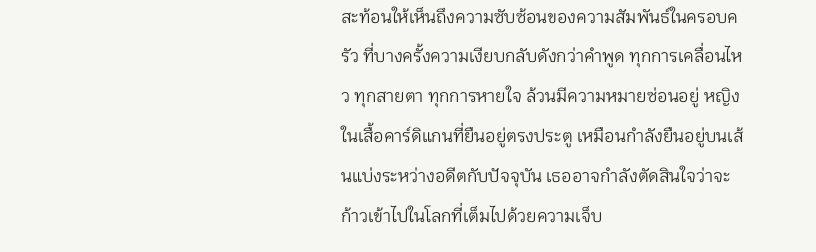สะท้อนให้เห็นถึงความซับซ้อนของความสัมพันธ์ในครอบครัว ที่บางครั้งความเงียบกลับดังกว่าคำพูด ทุกการเคลื่อนไหว ทุกสายตา ทุกการหายใจ ล้วนมีความหมายซ่อนอยู่ หญิงในเสื้อคาร์ดิแกนที่ยืนอยู่ตรงประตู เหมือนกำลังยืนอยู่บนเส้นแบ่งระหว่างอดีตกับปัจจุบัน เธออาจกำลังตัดสินใจว่าจะก้าวเข้าไปในโลกที่เต็มไปด้วยความเจ็บ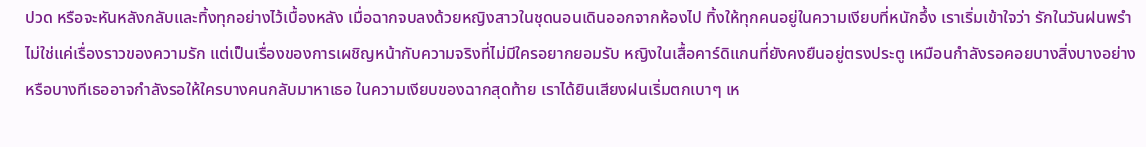ปวด หรือจะหันหลังกลับและทิ้งทุกอย่างไว้เบื้องหลัง เมื่อฉากจบลงด้วยหญิงสาวในชุดนอนเดินออกจากห้องไป ทิ้งให้ทุกคนอยู่ในความเงียบที่หนักอึ้ง เราเริ่มเข้าใจว่า รักในวันฝนพรำ ไม่ใช่แค่เรื่องราวของความรัก แต่เป็นเรื่องของการเผชิญหน้ากับความจริงที่ไม่มีใครอยากยอมรับ หญิงในเสื้อคาร์ดิแกนที่ยังคงยืนอยู่ตรงประตู เหมือนกำลังรอคอยบางสิ่งบางอย่าง หรือบางทีเธออาจกำลังรอให้ใครบางคนกลับมาหาเธอ ในความเงียบของฉากสุดท้าย เราได้ยินเสียงฝนเริ่มตกเบาๆ เห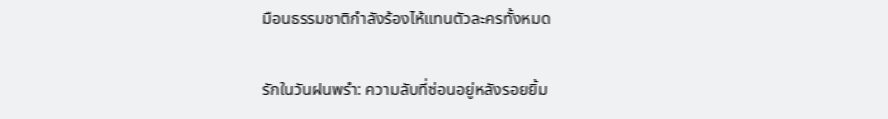มือนธรรมชาติกำลังร้องไห้แทนตัวละครทั้งหมด

รักในวันฝนพรำ: ความลับที่ซ่อนอยู่หลังรอยยิ้ม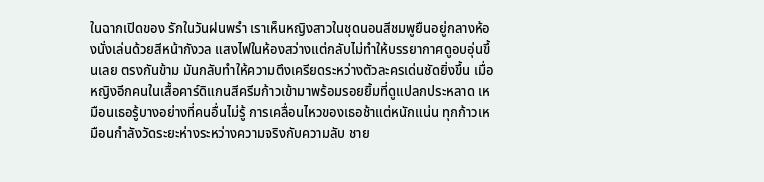ในฉากเปิดของ รักในวันฝนพรำ เราเห็นหญิงสาวในชุดนอนสีชมพูยืนอยู่กลางห้องนั่งเล่นด้วยสีหน้ากังวล แสงไฟในห้องสว่างแต่กลับไม่ทำให้บรรยากาศดูอบอุ่นขึ้นเลย ตรงกันข้าม มันกลับทำให้ความตึงเครียดระหว่างตัวละครเด่นชัดยิ่งขึ้น เมื่อหญิงอีกคนในเสื้อคาร์ดิแกนสีครีมก้าวเข้ามาพร้อมรอยยิ้มที่ดูแปลกประหลาด เหมือนเธอรู้บางอย่างที่คนอื่นไม่รู้ การเคลื่อนไหวของเธอช้าแต่หนักแน่น ทุกก้าวเหมือนกำลังวัดระยะห่างระหว่างความจริงกับความลับ ชาย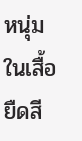หนุ่มในเสื้อยืดสี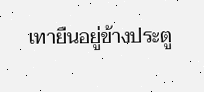เทายืนอยู่ข้างประตู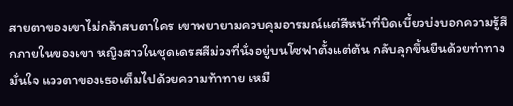สายตาของเขาไม่กล้าสบตาใคร เขาพยายามควบคุมอารมณ์แต่สีหน้าที่บิดเบี้ยวบ่งบอกความรู้สึกภายในของเขา หญิงสาวในชุดเดรสสีม่วงที่นั่งอยู่บนโซฟาตั้งแต่ต้น กลับลุกขึ้นยืนด้วยท่าทางมั่นใจ แววตาของเธอเต็มไปด้วยความท้าทาย เหมื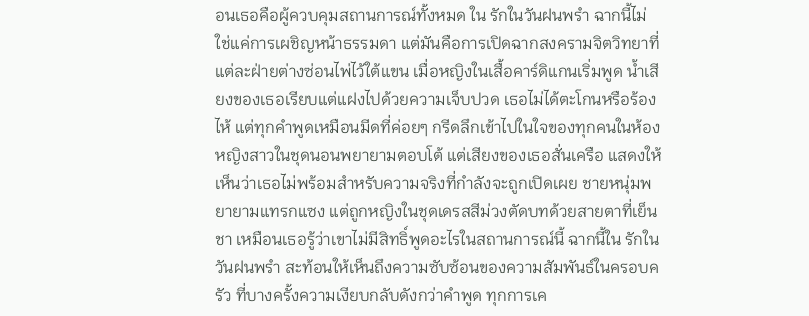อนเธอคือผู้ควบคุมสถานการณ์ทั้งหมด ใน รักในวันฝนพรำ ฉากนี้ไม่ใช่แค่การเผชิญหน้าธรรมดา แต่มันคือการเปิดฉากสงครามจิตวิทยาที่แต่ละฝ่ายต่างซ่อนไพ่ไว้ใต้แขน เมื่อหญิงในเสื้อคาร์ดิแกนเริ่มพูด น้ำเสียงของเธอเรียบแต่แฝงไปด้วยความเจ็บปวด เธอไม่ได้ตะโกนหรือร้องไห้ แต่ทุกคำพูดเหมือนมีดที่ค่อยๆ กรีดลึกเข้าไปในใจของทุกคนในห้อง หญิงสาวในชุดนอนพยายามตอบโต้ แต่เสียงของเธอสั่นเครือ แสดงให้เห็นว่าเธอไม่พร้อมสำหรับความจริงที่กำลังจะถูกเปิดเผย ชายหนุ่มพยายามแทรกแซง แต่ถูกหญิงในชุดเดรสสีม่วงตัดบทด้วยสายตาที่เย็นชา เหมือนเธอรู้ว่าเขาไม่มีสิทธิ์พูดอะไรในสถานการณ์นี้ ฉากนี้ใน รักในวันฝนพรำ สะท้อนให้เห็นถึงความซับซ้อนของความสัมพันธ์ในครอบครัว ที่บางครั้งความเงียบกลับดังกว่าคำพูด ทุกการเค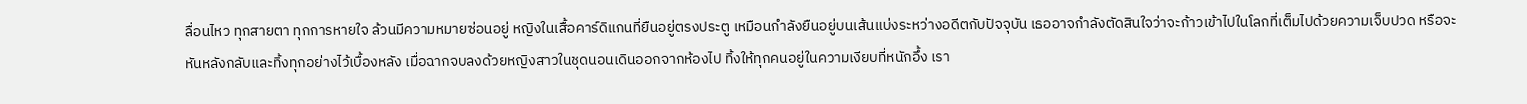ลื่อนไหว ทุกสายตา ทุกการหายใจ ล้วนมีความหมายซ่อนอยู่ หญิงในเสื้อคาร์ดิแกนที่ยืนอยู่ตรงประตู เหมือนกำลังยืนอยู่บนเส้นแบ่งระหว่างอดีตกับปัจจุบัน เธออาจกำลังตัดสินใจว่าจะก้าวเข้าไปในโลกที่เต็มไปด้วยความเจ็บปวด หรือจะหันหลังกลับและทิ้งทุกอย่างไว้เบื้องหลัง เมื่อฉากจบลงด้วยหญิงสาวในชุดนอนเดินออกจากห้องไป ทิ้งให้ทุกคนอยู่ในความเงียบที่หนักอึ้ง เรา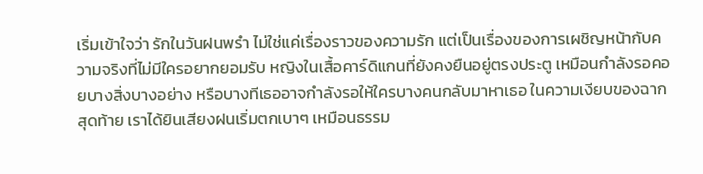เริ่มเข้าใจว่า รักในวันฝนพรำ ไม่ใช่แค่เรื่องราวของความรัก แต่เป็นเรื่องของการเผชิญหน้ากับความจริงที่ไม่มีใครอยากยอมรับ หญิงในเสื้อคาร์ดิแกนที่ยังคงยืนอยู่ตรงประตู เหมือนกำลังรอคอยบางสิ่งบางอย่าง หรือบางทีเธออาจกำลังรอให้ใครบางคนกลับมาหาเธอ ในความเงียบของฉากสุดท้าย เราได้ยินเสียงฝนเริ่มตกเบาๆ เหมือนธรรม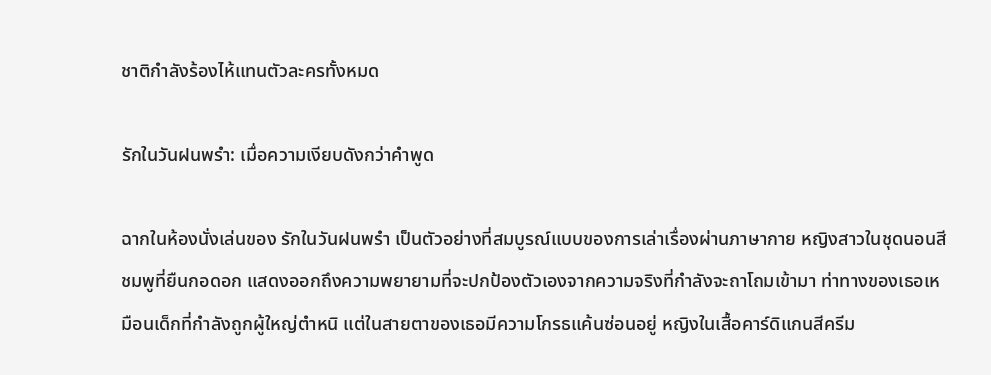ชาติกำลังร้องไห้แทนตัวละครทั้งหมด

รักในวันฝนพรำ: เมื่อความเงียบดังกว่าคำพูด

ฉากในห้องนั่งเล่นของ รักในวันฝนพรำ เป็นตัวอย่างที่สมบูรณ์แบบของการเล่าเรื่องผ่านภาษากาย หญิงสาวในชุดนอนสีชมพูที่ยืนกอดอก แสดงออกถึงความพยายามที่จะปกป้องตัวเองจากความจริงที่กำลังจะถาโถมเข้ามา ท่าทางของเธอเหมือนเด็กที่กำลังถูกผู้ใหญ่ตำหนิ แต่ในสายตาของเธอมีความโกรธแค้นซ่อนอยู่ หญิงในเสื้อคาร์ดิแกนสีครีม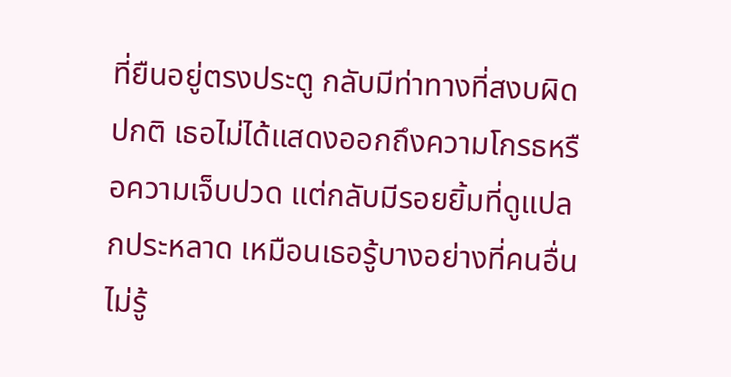ที่ยืนอยู่ตรงประตู กลับมีท่าทางที่สงบผิดปกติ เธอไม่ได้แสดงออกถึงความโกรธหรือความเจ็บปวด แต่กลับมีรอยยิ้มที่ดูแปลกประหลาด เหมือนเธอรู้บางอย่างที่คนอื่นไม่รู้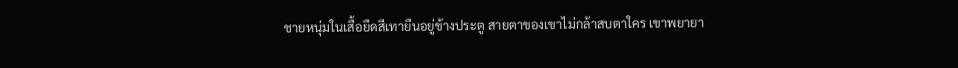ชายหนุ่มในเสื้อยืดสีเทายืนอยู่ข้างประตู สายตาของเขาไม่กล้าสบตาใคร เขาพยายา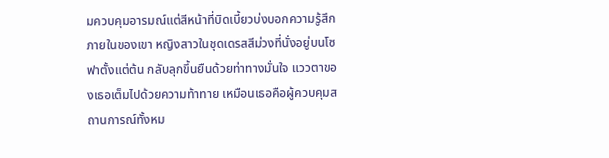มควบคุมอารมณ์แต่สีหน้าที่บิดเบี้ยวบ่งบอกความรู้สึกภายในของเขา หญิงสาวในชุดเดรสสีม่วงที่นั่งอยู่บนโซฟาตั้งแต่ต้น กลับลุกขึ้นยืนด้วยท่าทางมั่นใจ แววตาของเธอเต็มไปด้วยความท้าทาย เหมือนเธอคือผู้ควบคุมสถานการณ์ทั้งหม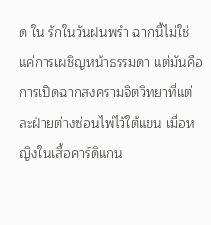ด ใน รักในวันฝนพรำ ฉากนี้ไม่ใช่แค่การเผชิญหน้าธรรมดา แต่มันคือการเปิดฉากสงครามจิตวิทยาที่แต่ละฝ่ายต่างซ่อนไพ่ไว้ใต้แขน เมื่อหญิงในเสื้อคาร์ดิแกน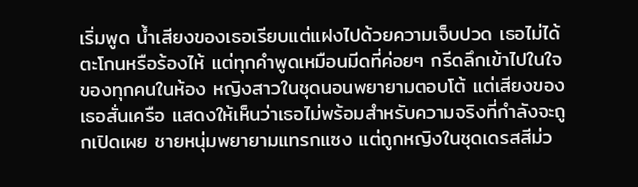เริ่มพูด น้ำเสียงของเธอเรียบแต่แฝงไปด้วยความเจ็บปวด เธอไม่ได้ตะโกนหรือร้องไห้ แต่ทุกคำพูดเหมือนมีดที่ค่อยๆ กรีดลึกเข้าไปในใจของทุกคนในห้อง หญิงสาวในชุดนอนพยายามตอบโต้ แต่เสียงของเธอสั่นเครือ แสดงให้เห็นว่าเธอไม่พร้อมสำหรับความจริงที่กำลังจะถูกเปิดเผย ชายหนุ่มพยายามแทรกแซง แต่ถูกหญิงในชุดเดรสสีม่ว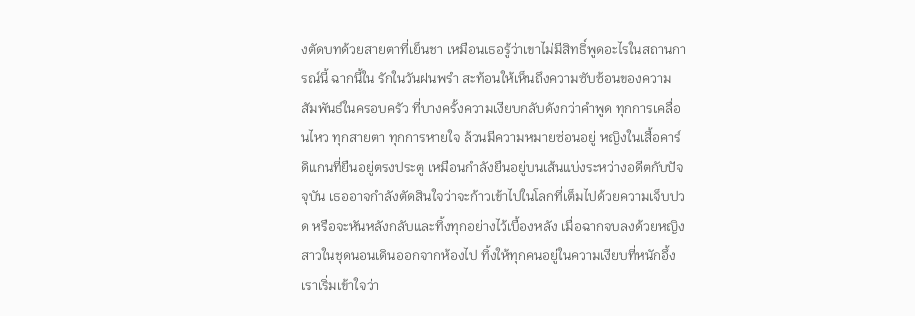งตัดบทด้วยสายตาที่เย็นชา เหมือนเธอรู้ว่าเขาไม่มีสิทธิ์พูดอะไรในสถานการณ์นี้ ฉากนี้ใน รักในวันฝนพรำ สะท้อนให้เห็นถึงความซับซ้อนของความสัมพันธ์ในครอบครัว ที่บางครั้งความเงียบกลับดังกว่าคำพูด ทุกการเคลื่อนไหว ทุกสายตา ทุกการหายใจ ล้วนมีความหมายซ่อนอยู่ หญิงในเสื้อคาร์ดิแกนที่ยืนอยู่ตรงประตู เหมือนกำลังยืนอยู่บนเส้นแบ่งระหว่างอดีตกับปัจจุบัน เธออาจกำลังตัดสินใจว่าจะก้าวเข้าไปในโลกที่เต็มไปด้วยความเจ็บปวด หรือจะหันหลังกลับและทิ้งทุกอย่างไว้เบื้องหลัง เมื่อฉากจบลงด้วยหญิงสาวในชุดนอนเดินออกจากห้องไป ทิ้งให้ทุกคนอยู่ในความเงียบที่หนักอึ้ง เราเริ่มเข้าใจว่า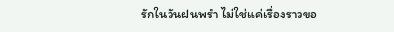รักในวันฝนพรำ ไม่ใช่แค่เรื่องราวขอ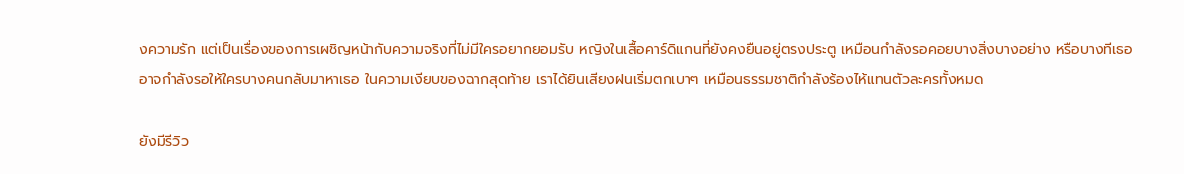งความรัก แต่เป็นเรื่องของการเผชิญหน้ากับความจริงที่ไม่มีใครอยากยอมรับ หญิงในเสื้อคาร์ดิแกนที่ยังคงยืนอยู่ตรงประตู เหมือนกำลังรอคอยบางสิ่งบางอย่าง หรือบางทีเธออาจกำลังรอให้ใครบางคนกลับมาหาเธอ ในความเงียบของฉากสุดท้าย เราได้ยินเสียงฝนเริ่มตกเบาๆ เหมือนธรรมชาติกำลังร้องไห้แทนตัวละครทั้งหมด

ยังมีรีวิว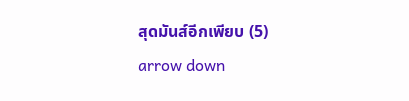สุดมันส์อีกเพียบ (5)
arrow down